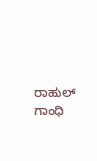ರಾಹುಲ್ ಗಾಂಧಿ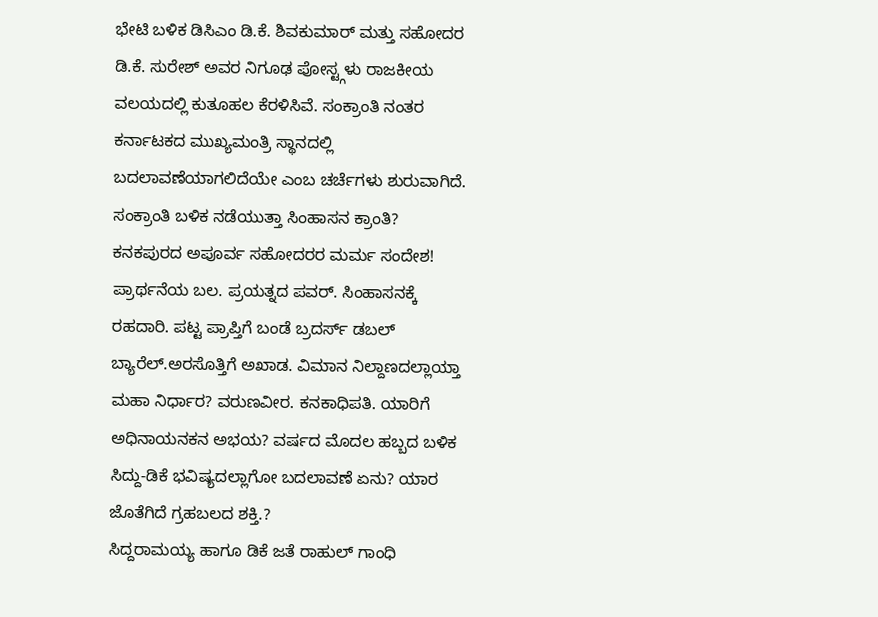ಭೇಟಿ ಬಳಿಕ ಡಿಸಿಎಂ ಡಿ.ಕೆ. ಶಿವಕುಮಾರ್ ಮತ್ತು ಸಹೋದರ ಡಿ.ಕೆ. ಸುರೇಶ್ ಅವರ ನಿಗೂಢ ಪೋಸ್ಟ್ಗಳು ರಾಜಕೀಯ ವಲಯದಲ್ಲಿ ಕುತೂಹಲ ಕೆರಳಿಸಿವೆ. ಸಂಕ್ರಾಂತಿ ನಂತರ ಕರ್ನಾಟಕದ ಮುಖ್ಯಮಂತ್ರಿ ಸ್ಥಾನದಲ್ಲಿ ಬದಲಾವಣೆಯಾಗಲಿದೆಯೇ ಎಂಬ ಚರ್ಚೆಗಳು ಶುರುವಾಗಿದೆ.
ಸಂಕ್ರಾಂತಿ ಬಳಿಕ ನಡೆಯುತ್ತಾ ಸಿಂಹಾಸನ ಕ್ರಾಂತಿ? ಕನಕಪುರದ ಅಪೂರ್ವ ಸಹೋದರರ ಮರ್ಮ ಸಂದೇಶ! ಪ್ರಾರ್ಥನೆಯ ಬಲ. ಪ್ರಯತ್ನದ ಪವರ್. ಸಿಂಹಾಸನಕ್ಕೆ ರಹದಾರಿ. ಪಟ್ಟ ಪ್ರಾಪ್ತಿಗೆ ಬಂಡೆ ಬ್ರದರ್ಸ್ ಡಬಲ್ ಬ್ಯಾರೆಲ್.ಅರಸೊತ್ತಿಗೆ ಅಖಾಡ. ವಿಮಾನ ನಿಲ್ದಾಣದಲ್ಲಾಯ್ತಾ ಮಹಾ ನಿರ್ಧಾರ? ವರುಣವೀರ. ಕನಕಾಧಿಪತಿ. ಯಾರಿಗೆ ಅಧಿನಾಯನಕನ ಅಭಯ? ವರ್ಷದ ಮೊದಲ ಹಬ್ಬದ ಬಳಿಕ ಸಿದ್ದು-ಡಿಕೆ ಭವಿಷ್ಯದಲ್ಲಾಗೋ ಬದಲಾವಣೆ ಏನು? ಯಾರ ಜೊತೆಗಿದೆ ಗ್ರಹಬಲದ ಶಕ್ತಿ.?
ಸಿದ್ದರಾಮಯ್ಯ ಹಾಗೂ ಡಿಕೆ ಜತೆ ರಾಹುಲ್ ಗಾಂಧಿ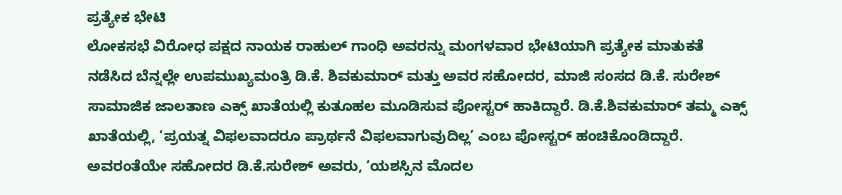ಪ್ರತ್ಯೇಕ ಭೇಟಿ
ಲೋಕಸಭೆ ವಿರೋಧ ಪಕ್ಷದ ನಾಯಕ ರಾಹುಲ್ ಗಾಂಧಿ ಅವರನ್ನು ಮಂಗಳವಾರ ಭೇಟಿಯಾಗಿ ಪ್ರತ್ಯೇಕ ಮಾತುಕತೆ ನಡೆಸಿದ ಬೆನ್ನಲ್ಲೇ ಉಪಮುಖ್ಯಮಂತ್ರಿ ಡಿ.ಕೆ. ಶಿವಕುಮಾರ್ ಮತ್ತು ಅವರ ಸಹೋದರ, ಮಾಜಿ ಸಂಸದ ಡಿ.ಕೆ. ಸುರೇಶ್ ಸಾಮಾಜಿಕ ಜಾಲತಾಣ ಎಕ್ಸ್ ಖಾತೆಯಲ್ಲಿ ಕುತೂಹಲ ಮೂಡಿಸುವ ಪೋಸ್ಟರ್ ಹಾಕಿದ್ದಾರೆ. ಡಿ.ಕೆ.ಶಿವಕುಮಾರ್ ತಮ್ಮ ಎಕ್ಸ್ ಖಾತೆಯಲ್ಲಿ, ‘ಪ್ರಯತ್ನ ವಿಫಲವಾದರೂ ಪ್ರಾರ್ಥನೆ ವಿಫಲವಾಗುವುದಿಲ್ಲ’ ಎಂಬ ಪೋಸ್ಟರ್ ಹಂಚಿಕೊಂಡಿದ್ದಾರೆ. ಅವರಂತೆಯೇ ಸಹೋದರ ಡಿ.ಕೆ.ಸುರೇಶ್ ಅವರು, ‘ಯಶಸ್ಸಿನ ಮೊದಲ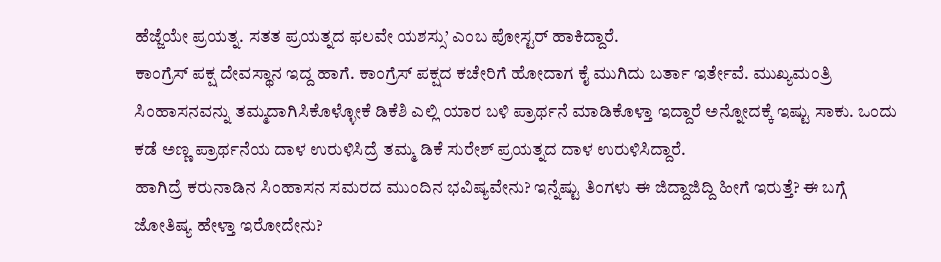ಹೆಜ್ಜೆಯೇ ಪ್ರಯತ್ನ. ಸತತ ಪ್ರಯತ್ನದ ಫಲವೇ ಯಶಸ್ಸು’ ಎಂಬ ಪೋಸ್ಟರ್ ಹಾಕಿದ್ದಾರೆ.
ಕಾಂಗ್ರೆಸ್ ಪಕ್ಷ ದೇವಸ್ಥಾನ ಇದ್ದ ಹಾಗೆ. ಕಾಂಗ್ರೆಸ್ ಪಕ್ಷದ ಕಚೇರಿಗೆ ಹೋದಾಗ ಕೈ ಮುಗಿದು ಬರ್ತಾ ಇರ್ತೇವೆ. ಮುಖ್ಯಮಂತ್ರಿ ಸಿಂಹಾಸನವನ್ನು ತಮ್ಮದಾಗಿಸಿಕೊಳ್ಳೋಕೆ ಡಿಕೆಶಿ ಎಲ್ಲಿ ಯಾರ ಬಳಿ ಪ್ರಾರ್ಥನೆ ಮಾಡಿಕೊಳ್ತಾ ಇದ್ದಾರೆ ಅನ್ನೋದಕ್ಕೆ ಇಷ್ಟು ಸಾಕು. ಒಂದು ಕಡೆ ಅಣ್ಣ ಪ್ರಾರ್ಥನೆಯ ದಾಳ ಉರುಳಿಸಿದ್ರೆ ತಮ್ಮ ಡಿಕೆ ಸುರೇಶ್ ಪ್ರಯತ್ನದ ದಾಳ ಉರುಳಿಸಿದ್ದಾರೆ.
ಹಾಗಿದ್ರೆ ಕರುನಾಡಿನ ಸಿಂಹಾಸನ ಸಮರದ ಮುಂದಿನ ಭವಿಷ್ಯವೇನು? ಇನ್ನೆಷ್ಟು ತಿಂಗಳು ಈ ಜಿದ್ದಾಜಿದ್ದಿ ಹೀಗೆ ಇರುತ್ತೆ? ಈ ಬಗ್ಗೆ ಜೋತಿಷ್ಯ ಹೇಳ್ತಾ ಇರೋದೇನು?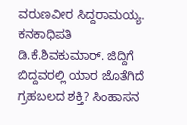ವರುಣವೀರ ಸಿದ್ದರಾಮಯ್ಯ. ಕನಕಾಧಿಪತಿ ಡಿ.ಕೆ.ಶಿವಕುಮಾರ್. ಜಿದ್ದಿಗೆ ಬಿದ್ದವರಲ್ಲಿ ಯಾರ ಜೊತೆಗಿದೆ ಗ್ರಹಬಲದ ಶಕ್ತಿ? ಸಿಂಹಾಸನ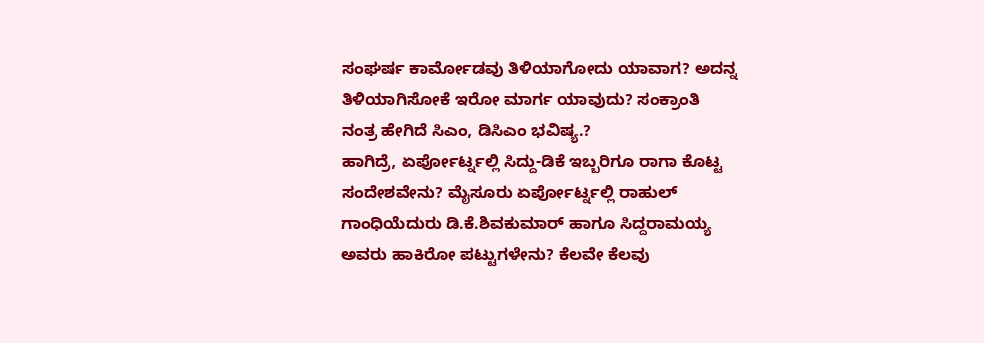ಸಂಘರ್ಷ ಕಾರ್ಮೋಡವು ತಿಳಿಯಾಗೋದು ಯಾವಾಗ? ಅದನ್ನ ತಿಳಿಯಾಗಿಸೋಕೆ ಇರೋ ಮಾರ್ಗ ಯಾವುದು? ಸಂಕ್ರಾಂತಿ ನಂತ್ರ ಹೇಗಿದೆ ಸಿಎಂ, ಡಿಸಿಎಂ ಭವಿಷ್ಯ.?
ಹಾಗಿದ್ರೆ, ಏರ್ಪೋರ್ಟ್ನಲ್ಲಿ ಸಿದ್ದು-ಡಿಕೆ ಇಬ್ಬರಿಗೂ ರಾಗಾ ಕೊಟ್ಟ ಸಂದೇಶವೇನು? ಮೈಸೂರು ಏರ್ಪೋರ್ಟ್ನಲ್ಲಿ ರಾಹುಲ್ ಗಾಂಧಿಯೆದುರು ಡಿ.ಕೆ.ಶಿವಕುಮಾರ್ ಹಾಗೂ ಸಿದ್ದರಾಮಯ್ಯ ಅವರು ಹಾಕಿರೋ ಪಟ್ಟುಗಳೇನು? ಕೆಲವೇ ಕೆಲವು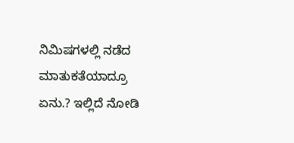ನಿಮಿಷಗಳಲ್ಲಿ ನಡೆದ ಮಾತುಕತೆಯಾದ್ರೂ ಏನು.? ಇಲ್ಲಿದೆ ನೋಡಿ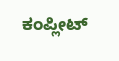ಕಂಪ್ಲೀಟ್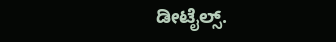ಡೀಟೈಲ್ಸ್.